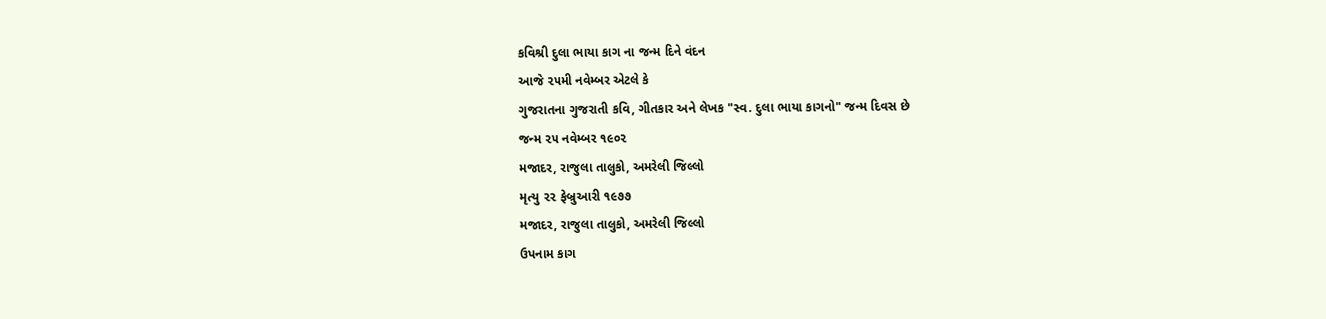કવિશ્રી દુલા ભાયા કાગ ના જન્મ દિને વંદન
આજે ૨૫મી નવેમ્બર એટલે કે
ગુજરાતના ગુજરાતી કવિ, ગીતકાર અને લેખક "સ્વ. દુલા ભાયા કાગનો" જન્મ દિવસ છે
જન્મ ૨૫ નવેમ્બર ૧૯૦૨
મજાદર, રાજુલા તાલુકો, અમરેલી જિલ્લો
મૃત્યુ ૨૨ ફેબ્રુઆરી ૧૯૭૭
મજાદર, રાજુલા તાલુકો, અમરેલી જિલ્લો
ઉપનામ કાગ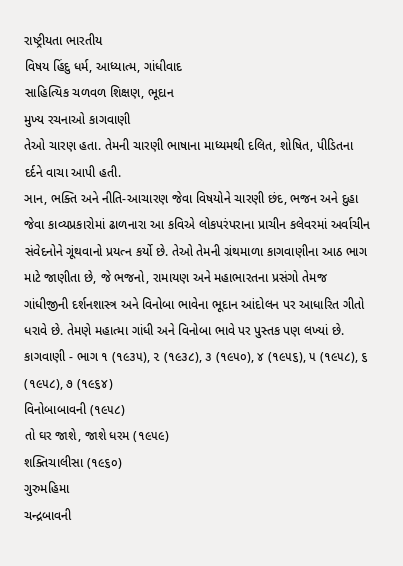રાષ્ટ્રીયતા ભારતીય
વિષય હિંદુ ધર્મ, આધ્યાત્મ, ગાંધીવાદ
સાહિત્યિક ચળવળ શિક્ષણ, ભૂદાન
મુખ્ય રચનાઓ કાગવાણી
તેઓ ચારણ હતા. તેમની ચારણી ભાષાના માધ્યમથી દલિત, શોષિત, પીડિતના દર્દને વાચા આપી હતી.
ઞાન, ભક્તિ અને નીતિ-આચારણ જેવા વિષયોને ચારણી છંદ, ભજન અને દુહા જેવા કાવ્યપ્રકારોમાં ઢાળનારા આ કવિએ લોકપરંપરાના પ્રાચીન કલેવરમાં અર્વાચીન સંવેદનોને ગૂંથવાનો પ્રયત્ન કર્યો છે. તેઓ તેમની ગ્રંથમાળા કાગવાણીના આઠ ભાગ માટે જાણીતા છે, જે ભજનો, રામાયણ અને મહાભારતના પ્રસંગો તેમજ ગાંધીજીની દર્શનશાસ્ત્ર અને વિનોબા ભાવેના ભૂદાન આંદોલન પર આધારિત ગીતો ધરાવે છે. તેમણે મહાત્મા ગાંધી અને વિનોબા ભાવે પર પુસ્તક પણ લખ્યાં છે.
કાગવાણી - ભાગ ૧ (૧૯૩૫), ૨ (૧૯૩૮), ૩ (૧૯૫૦), ૪ (૧૯૫૬), ૫ (૧૯૫૮), ૬ (૧૯૫૮), ૭ (૧૯૬૪)
વિનોબાબાવની (૧૯૫૮)
તો ઘર જાશે, જાશે ધરમ (૧૯૫૯)
શક્તિચાલીસા (૧૯૬૦)
ગુરુમહિમા
ચન્દ્રબાવની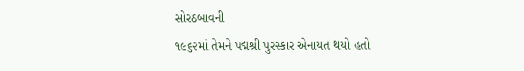સોરઠબાવની
૧૯૬૨માં તેમને પદ્મશ્રી પુરસ્કાર એનાયત થયો હતો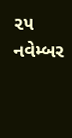૨૫ નવેમ્બર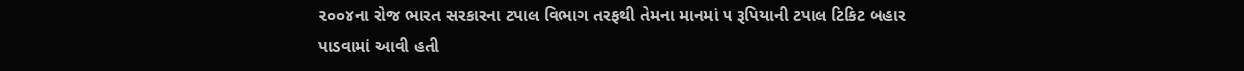૨૦૦૪ના રોજ ભારત સરકારના ટપાલ વિભાગ તરફથી તેમના માનમાં ૫ રૂપિયાની ટપાલ ટિકિટ બહાર પાડવામાં આવી હતી